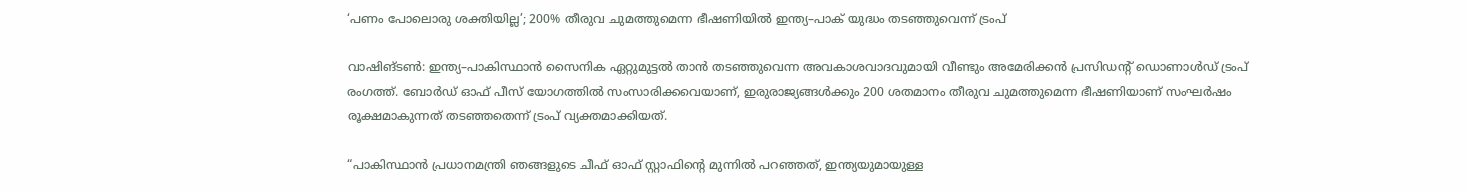‘പണം പോലൊരു ശക്തിയില്ല’; 200% തീരുവ ചുമത്തുമെന്ന ഭീഷണിയിൽ ഇന്ത്യ–പാക് യുദ്ധം തടഞ്ഞുവെന്ന് ട്രംപ്

വാഷിങ്ടൺ: ഇന്ത്യ–പാകിസ്ഥാൻ സൈനിക ഏറ്റുമുട്ടൽ താൻ തടഞ്ഞുവെന്ന അവകാശവാദവുമായി വീണ്ടും അമേരിക്കൻ പ്രസിഡൻ്റ് ഡൊണാൾഡ് ട്രംപ് രംഗത്ത്. ബോർഡ് ഓഫ് പീസ് യോഗത്തിൽ സംസാരിക്കവെയാണ്, ഇരുരാജ്യങ്ങൾക്കും 200 ശതമാനം തീരുവ ചുമത്തുമെന്ന ഭീഷണിയാണ് സംഘർഷം രൂക്ഷമാകുന്നത് തടഞ്ഞതെന്ന് ട്രംപ് വ്യക്തമാക്കിയത്.

“പാകിസ്ഥാൻ പ്രധാനമന്ത്രി ഞങ്ങളുടെ ചീഫ് ഓഫ് സ്റ്റാഫിന്റെ മുന്നിൽ പറഞ്ഞത്, ഇന്ത്യയുമായുള്ള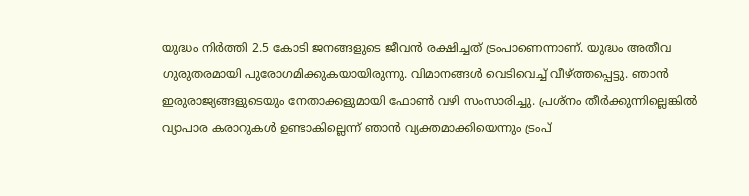യുദ്ധം നിർത്തി 2.5 കോടി ജനങ്ങളുടെ ജീവൻ രക്ഷിച്ചത് ട്രംപാണെന്നാണ്. യുദ്ധം അതീവ ഗുരുതരമായി പുരോഗമിക്കുകയായിരുന്നു. വിമാനങ്ങൾ വെടിവെച്ച് വീഴ്ത്തപ്പെട്ടു. ഞാൻ ഇരുരാജ്യങ്ങളുടെയും നേതാക്കളുമായി ഫോൺ വഴി സംസാരിച്ചു. പ്രശ്നം തീർക്കുന്നില്ലെങ്കിൽ വ്യാപാര കരാറുകൾ ഉണ്ടാകില്ലെന്ന് ഞാൻ വ്യക്തമാക്കിയെന്നും ട്രംപ്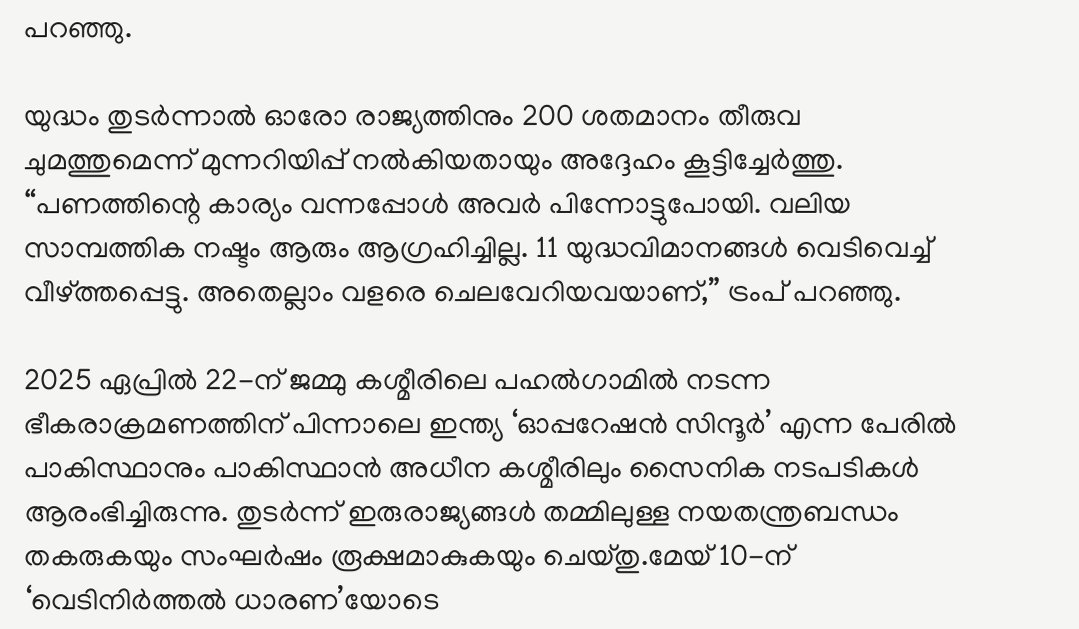പറഞ്ഞു.

യുദ്ധം തുടർന്നാൽ ഓരോ രാജ്യത്തിനും 200 ശതമാനം തീരുവ ചുമത്തുമെന്ന് മുന്നറിയിപ്പ് നൽകിയതായും അദ്ദേഹം കൂട്ടിച്ചേർത്തു. “പണത്തിന്റെ കാര്യം വന്നപ്പോൾ അവർ പിന്നോട്ടുപോയി. വലിയ സാമ്പത്തിക നഷ്ടം ആരും ആഗ്രഹിച്ചില്ല. 11 യുദ്ധവിമാനങ്ങൾ വെടിവെച്ച് വീഴ്ത്തപ്പെട്ടു. അതെല്ലാം വളരെ ചെലവേറിയവയാണ്,” ട്രംപ് പറഞ്ഞു.

2025 ഏപ്രിൽ 22-ന് ജമ്മു കശ്മീരിലെ പഹൽഗാമിൽ നടന്ന ഭീകരാക്രമണത്തിന് പിന്നാലെ ഇന്ത്യ ‘ഓപ്പറേഷൻ സിന്ദൂർ’ എന്ന പേരിൽ പാകിസ്ഥാനും പാകിസ്ഥാൻ അധീന കശ്മീരിലും സൈനിക നടപടികൾ ആരംഭിച്ചിരുന്നു. തുടർന്ന് ഇരുരാജ്യങ്ങൾ തമ്മിലുള്ള നയതന്ത്രബന്ധം തകരുകയും സംഘർഷം രൂക്ഷമാകുകയും ചെയ്തു.മേയ് 10-ന് ‘വെടിനിർത്തൽ ധാരണ’യോടെ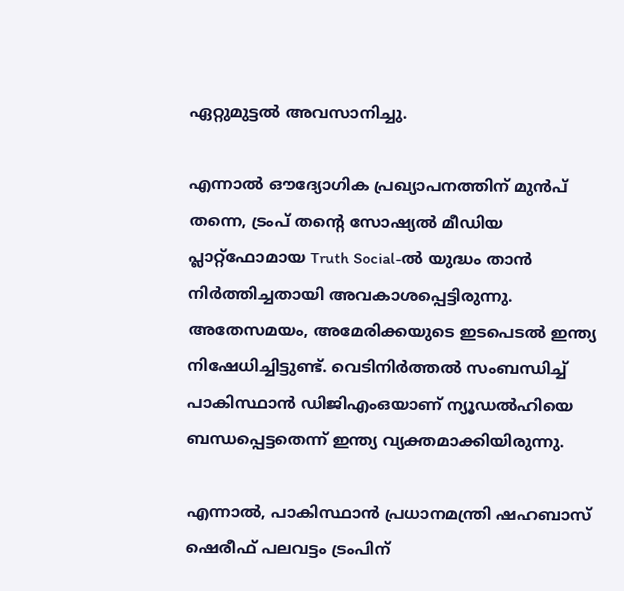ഏറ്റുമുട്ടൽ അവസാനിച്ചു.

എന്നാൽ ഔദ്യോഗിക പ്രഖ്യാപനത്തിന് മുൻപ് തന്നെ, ട്രംപ് തന്റെ സോഷ്യൽ മീഡിയ പ്ലാറ്റ്ഫോമായ Truth Social-ൽ യുദ്ധം താൻ നിർത്തിച്ചതായി അവകാശപ്പെട്ടിരുന്നു. അതേസമയം, അമേരിക്കയുടെ ഇടപെടൽ ഇന്ത്യ നിഷേധിച്ചിട്ടുണ്ട്. വെടിനിർത്തൽ സംബന്ധിച്ച് പാകിസ്ഥാൻ ഡിജിഎംഒയാണ് ന്യൂഡൽഹിയെ ബന്ധപ്പെട്ടതെന്ന് ഇന്ത്യ വ്യക്തമാക്കിയിരുന്നു.

എന്നാൽ, പാകിസ്ഥാൻ പ്രധാനമന്ത്രി ഷഹബാസ് ഷെരീഫ് പലവട്ടം ട്രംപിന്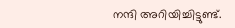നന്ദി അറിയിച്ചിട്ടുണ്ട്.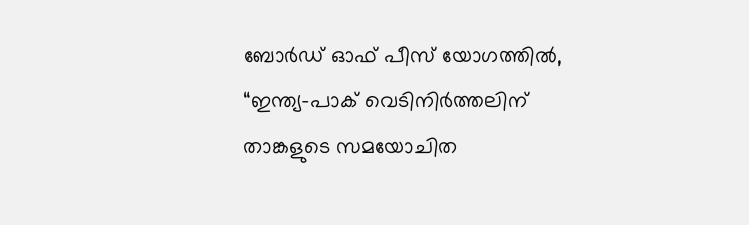ബോർഡ് ഓഫ് പീസ് യോഗത്തിൽ, “ഇന്ത്യ–പാക് വെടിനിർത്തലിന് താങ്കളുടെ സമയോചിത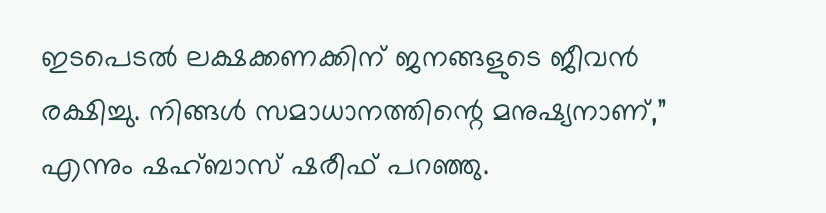ഇടപെടൽ ലക്ഷക്കണക്കിന് ജനങ്ങളുടെ ജീവൻ രക്ഷിച്ചു. നിങ്ങൾ സമാധാനത്തിന്റെ മനുഷ്യനാണ്,” എന്നും ഷഹ്ബാസ് ഷരീഫ് പറഞ്ഞു.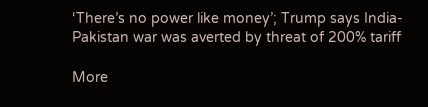‘There’s no power like money’; Trump says India-Pakistan war was averted by threat of 200% tariff

More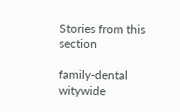Stories from this section

family-dental
witywide